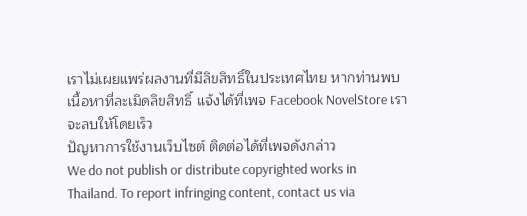เราไม่เผยแพร่ผลงานที่มีลิขสิทธิ์ในประเทศไทย หากท่านพบเนื้อหาที่ละเมิดลิขสิทธิ์ แจ้งได้ที่เพจ Facebook NovelStore เราจะลบให้โดยเร็ว
ปัญหาการใช้งานเว็บไซต์ ติดต่อได้ที่เพจดังกล่าว
We do not publish or distribute copyrighted works in Thailand. To report infringing content, contact us via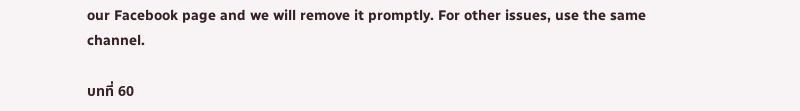our Facebook page and we will remove it promptly. For other issues, use the same channel.

บทที่ 60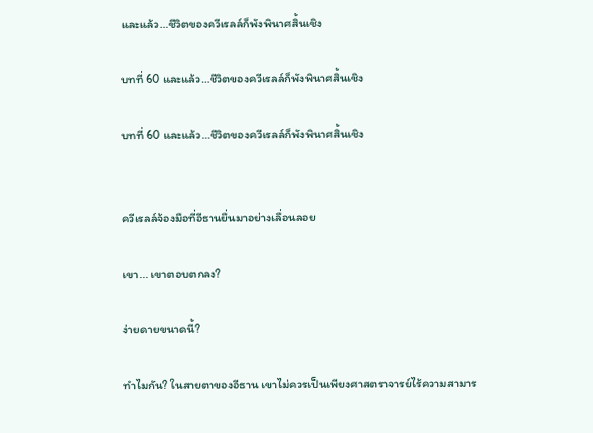และแล้ว…ชีวิตของควีเรลล์ก็พังพินาศสิ้นเชิง

บทที่ 60 และแล้ว…ชีวิตของควีเรลล์ก็พังพินาศสิ้นเชิง

บทที่ 60 และแล้ว…ชีวิตของควีเรลล์ก็พังพินาศสิ้นเชิง


ควีเรลล์จ้องมือที่อีธานยื่นมาอย่างเลื่อนลอย

เขา... เขาตอบตกลง?

ง่ายดายขนาดนี้?

ทำไมกัน? ในสายตาของอีธาน เขาไม่ควรเป็นเพียงศาสตราจารย์ไร้ความสามาร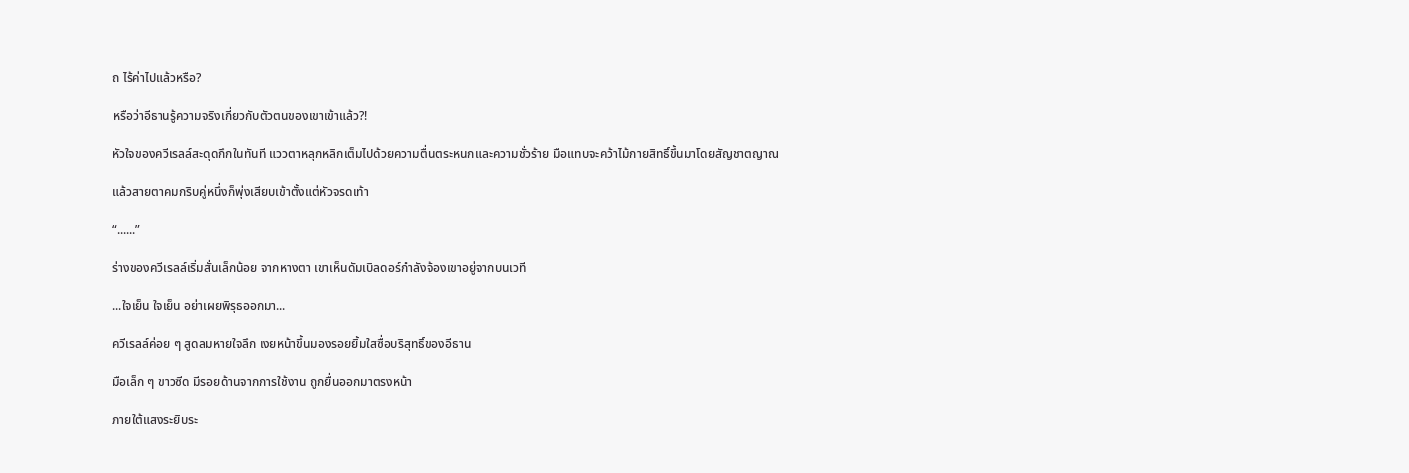ถ ไร้ค่าไปแล้วหรือ?

หรือว่าอีธานรู้ความจริงเกี่ยวกับตัวตนของเขาเข้าแล้ว?!

หัวใจของควีเรลล์สะดุดกึกในทันที แววตาหลุกหลิกเต็มไปด้วยความตื่นตระหนกและความชั่วร้าย มือแทบจะคว้าไม้กายสิทธิ์ขึ้นมาโดยสัญชาตญาณ

แล้วสายตาคมกริบคู่หนึ่งก็พุ่งเสียบเข้าตั้งแต่หัวจรดเท้า

“......”

ร่างของควีเรลล์เริ่มสั่นเล็กน้อย จากหางตา เขาเห็นดัมเบิลดอร์กำลังจ้องเขาอยู่จากบนเวที

...ใจเย็น ใจเย็น อย่าเผยพิรุธออกมา...

ควีเรลล์ค่อย ๆ สูดลมหายใจลึก เงยหน้าขึ้นมองรอยยิ้มใสซื่อบริสุทธิ์ของอีธาน

มือเล็ก ๆ ขาวซีด มีรอยด้านจากการใช้งาน ถูกยื่นออกมาตรงหน้า

ภายใต้แสงระยิบระ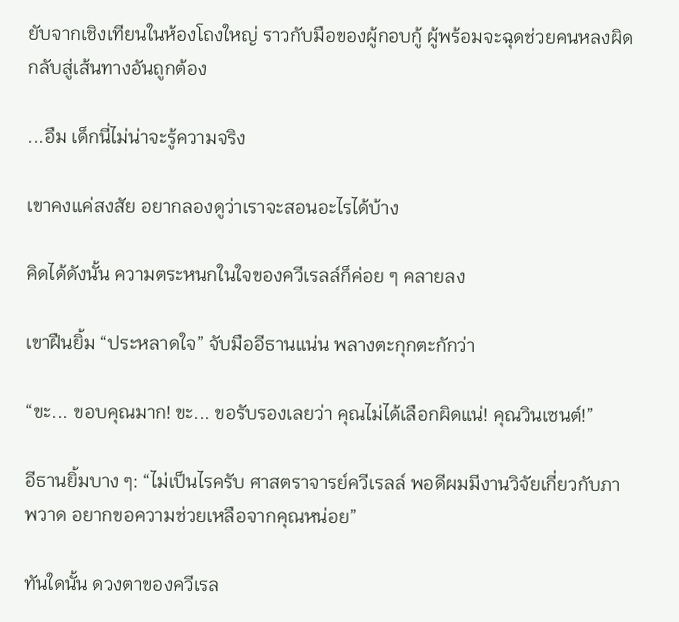ยับจากเชิงเทียนในห้องโถงใหญ่ ราวกับมือของผู้กอบกู้ ผู้พร้อมจะฉุดช่วยคนหลงผิดกลับสู่เส้นทางอันถูกต้อง

...อืม เด็กนี่ไม่น่าจะรู้ความจริง

เขาคงแค่สงสัย อยากลองดูว่าเราจะสอนอะไรได้บ้าง

คิดได้ดังนั้น ความตระหนกในใจของควีเรลล์ก็ค่อย ๆ คลายลง

เขาฝืนยิ้ม “ประหลาดใจ” จับมืออีธานแน่น พลางตะกุกตะกักว่า

“ขะ... ขอบคุณมาก! ขะ... ขอรับรองเลยว่า คุณไม่ได้เลือกผิดแน่! คุณวินเซนต์!”

อีธานยิ้มบาง ๆ: “ไม่เป็นไรครับ ศาสตราจารย์ควีเรลล์ พอดีผมมีงานวิจัยเกี่ยวกับภาพวาด อยากขอความช่วยเหลือจากคุณหน่อย”

ทันใดนั้น ดวงตาของควีเรล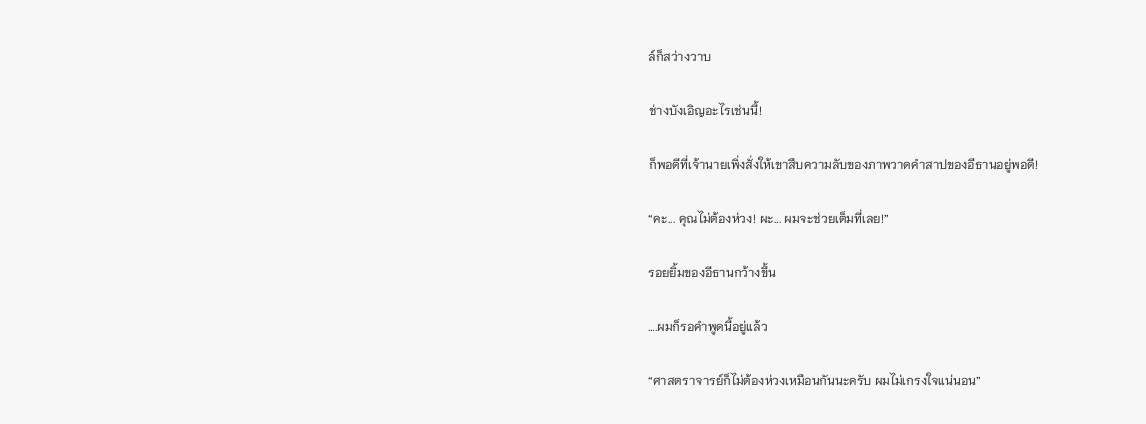ล์ก็สว่างวาบ

ช่างบังเอิญอะไรเช่นนี้!

ก็พอดีที่เจ้านายเพิ่งสั่งให้เขาสืบความลับของภาพวาดคำสาปของอีธานอยู่พอดี!

“คะ... คุณไม่ต้องห่วง! ผะ... ผมจะช่วยเต็มที่เลย!”

รอยยิ้มของอีธานกว้างขึ้น

….ผมก็รอคำพูดนี้อยู่แล้ว

“ศาสตราจารย์ก็ไม่ต้องห่วงเหมือนกันนะครับ ผมไม่เกรงใจแน่นอน”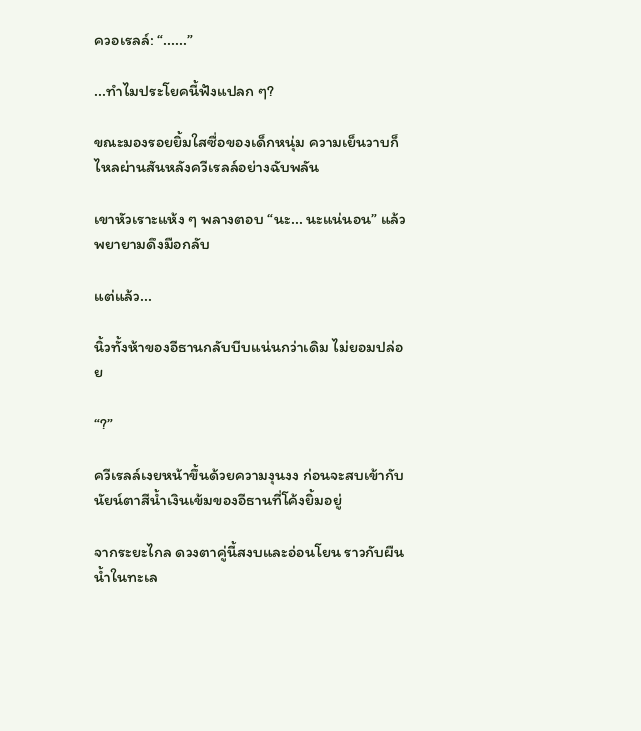ควอเรลล์: “......”

...ทำไมประโยคนี้ฟังแปลก ๆ?

ขณะมองรอยยิ้มใสซื่อของเด็กหนุ่ม ความเย็นวาบก็ไหลผ่านสันหลังควีเรลล์อย่างฉับพลัน

เขาหัวเราะแห้ง ๆ พลางตอบ “นะ... นะแน่นอน” แล้วพยายามดึงมือกลับ

แต่แล้ว...

นิ้วทั้งห้าของอีธานกลับบีบแน่นกว่าเดิม ไม่ยอมปล่อย

“?”

ควีเรลล์เงยหน้าขึ้นด้วยความงุนงง ก่อนจะสบเข้ากับนัยน์ตาสีน้ำเงินเข้มของอีธานที่โค้งยิ้มอยู่

จากระยะไกล ดวงตาคู่นี้สงบและอ่อนโยน ราวกับผืนน้ำในทะเล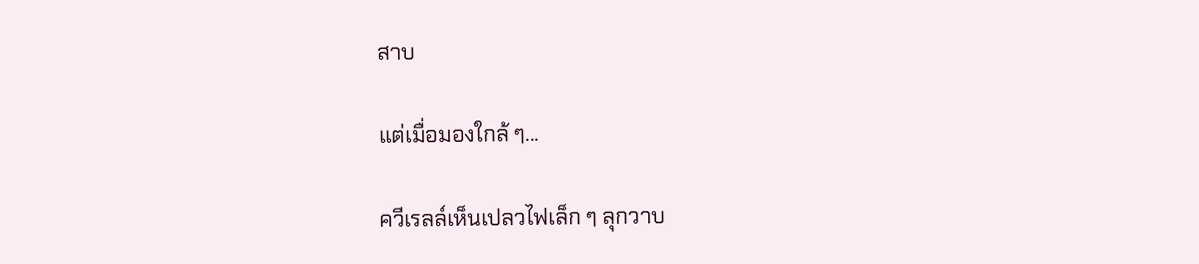สาบ

แต่เมื่อมองใกล้ ๆ...

ควีเรลล์เห็นเปลวไฟเล็ก ๆ ลุกวาบ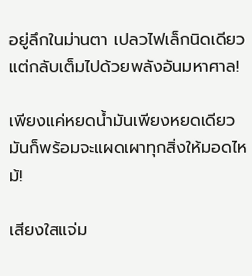อยู่ลึกในม่านตา เปลวไฟเล็กนิดเดียว แต่กลับเต็มไปด้วยพลังอันมหาศาล!

เพียงแค่หยดน้ำมันเพียงหยดเดียว มันก็พร้อมจะแผดเผาทุกสิ่งให้มอดไหม้!

เสียงใสแจ่ม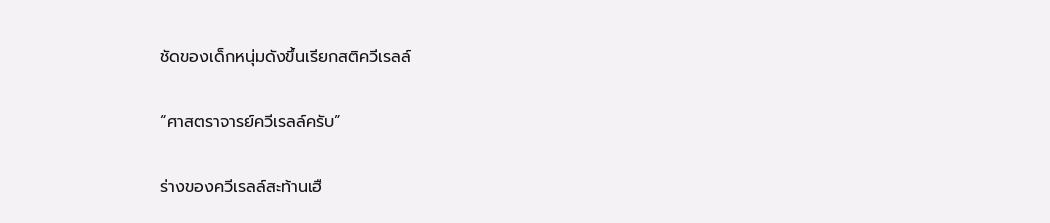ชัดของเด็กหนุ่มดังขึ้นเรียกสติควีเรลล์

“ศาสตราจารย์ควีเรลล์ครับ”

ร่างของควีเรลล์สะท้านเฮื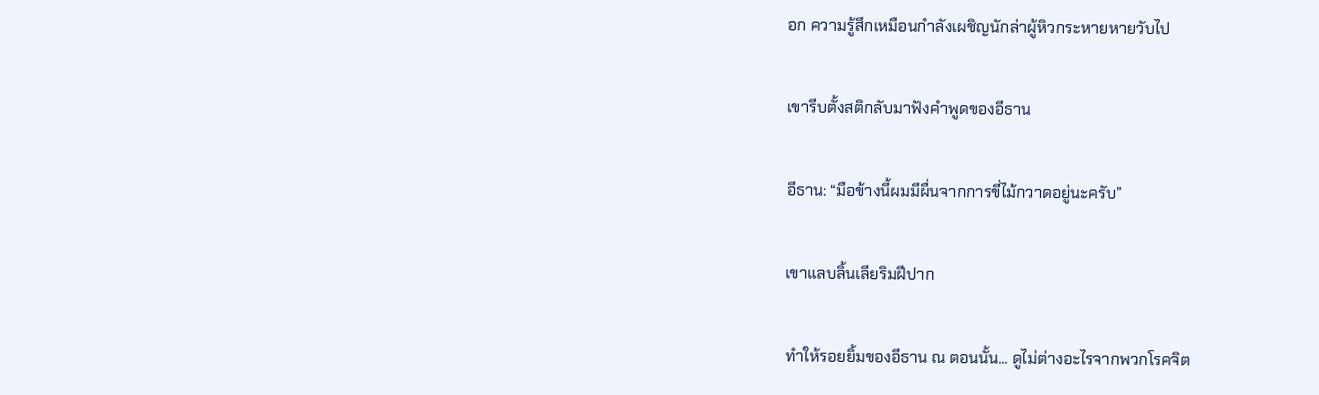อก ความรู้สึกเหมือนกำลังเผชิญนักล่าผู้หิวกระหายหายวับไป

เขารีบตั้งสติกลับมาฟังคำพูดของอีธาน

อีธาน: “มือข้างนี้ผมมีผื่นจากการขี่ไม้กวาดอยู่นะครับ”

เขาแลบลิ้นเลียริมฝีปาก

ทำให้รอยยิ้มของอีธาน ณ ตอนนั้น... ดูไม่ต่างอะไรจากพวกโรคจิต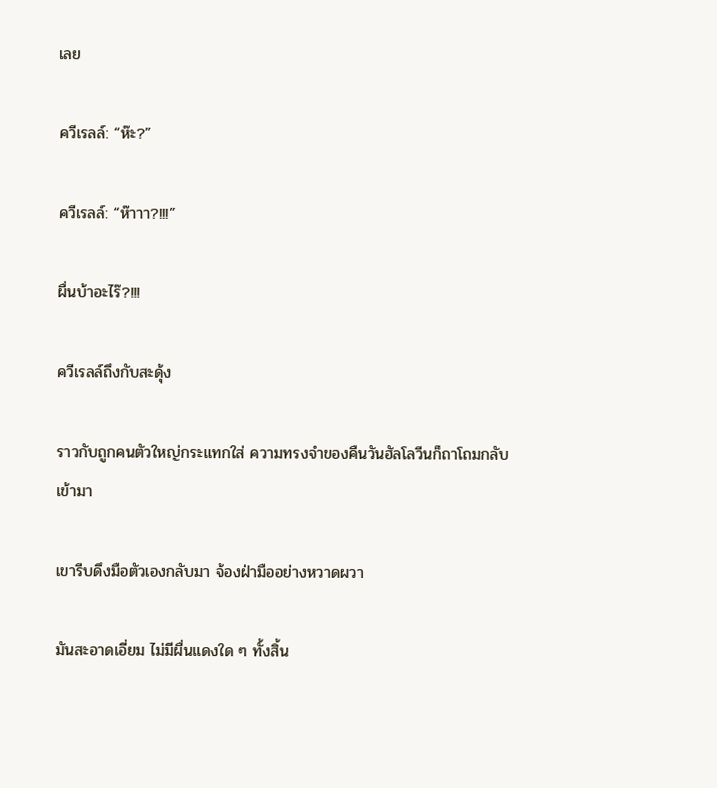เลย

ควีเรลล์: “ห๊ะ?”

ควีเรลล์: “ห๊าาา?!!!”

ผื่นบ้าอะไร๊?!!!

ควีเรลล์ถึงกับสะดุ้ง

ราวกับถูกคนตัวใหญ่กระแทกใส่ ความทรงจำของคืนวันฮัลโลวีนก็ถาโถมกลับเข้ามา

เขารีบดึงมือตัวเองกลับมา จ้องฝ่ามืออย่างหวาดผวา

มันสะอาดเอี่ยม ไม่มีผื่นแดงใด ๆ ทั้งสิ้น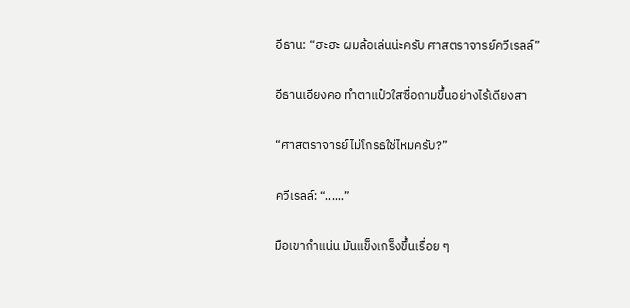อีธาน: “ฮะฮะ ผมล้อเล่นน่ะครับ ศาสตราจารย์ควีเรลล์”

อีธานเอียงคอ ทำตาแป๋วใสซื่อถามขึ้นอย่างไร้เดียงสา

“ศาสตราจารย์ไม่โกรธใช่ไหมครับ?”

ควีเรลล์: “......”

มือเขากำแน่น มันแข็งเกร็งขึ้นเรื่อย ๆ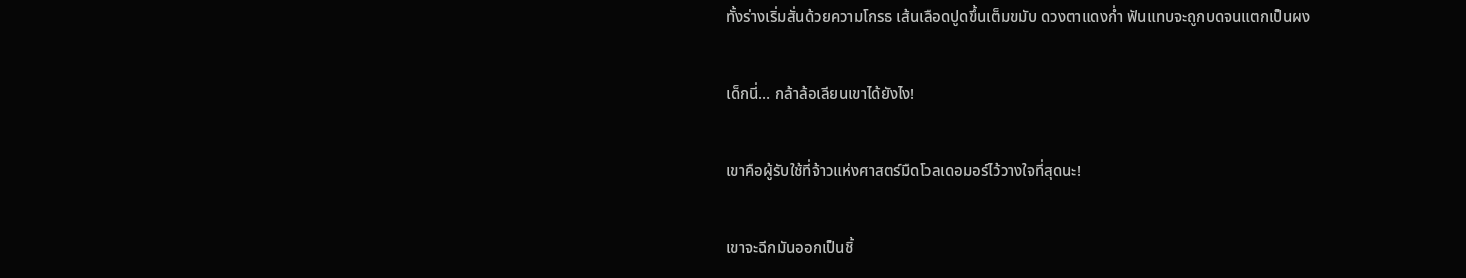ทั้งร่างเริ่มสั่นด้วยความโกรธ เส้นเลือดปูดขึ้นเต็มขมับ ดวงตาแดงก่ำ ฟันแทบจะถูกบดจนแตกเป็นผง

เด็กนี่… กล้าล้อเลียนเขาได้ยังไง!

เขาคือผู้รับใช้ที่จ้าวแห่งศาสตร์มืดโวลเดอมอร์ไว้วางใจที่สุดนะ!

เขาจะฉีกมันออกเป็นชิ้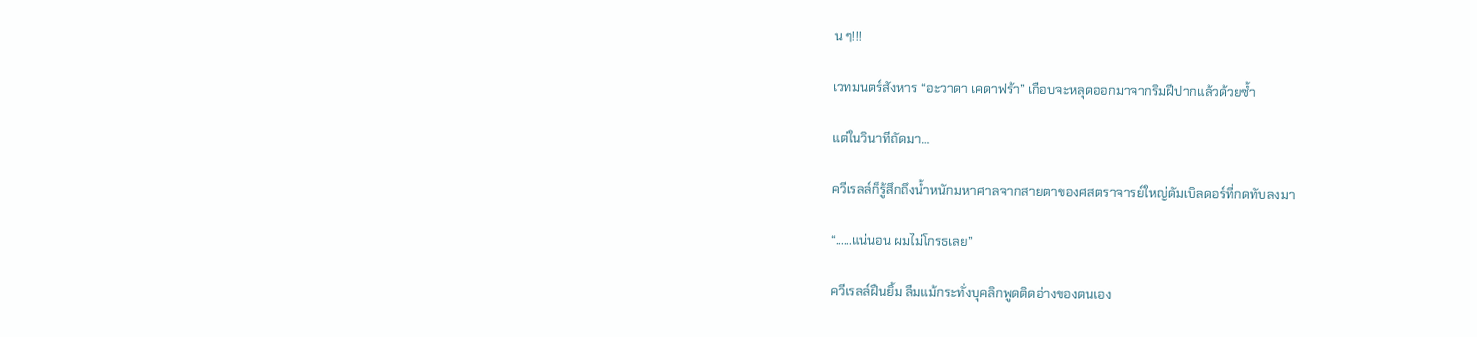น ๆ!!!

เวทมนตร์สังหาร “อะวาดา เคดาฟร้า” เกือบจะหลุดออกมาจากริมฝีปากแล้วด้วยซ้ำ

แต่ในวินาทีถัดมา…

ควีเรลล์ก็รู้สึกถึงน้ำหนักมหาศาลจากสายตาของศสตราจารย์ใหญ่ดัมเบิลดอร์ที่กดทับลงมา

“......แน่นอน ผมไม่โกรธเลย”

ควีเรลล์ฝืนยิ้ม ลืมแม้กระทั่งบุคลิกพูดติดอ่างของตนเอง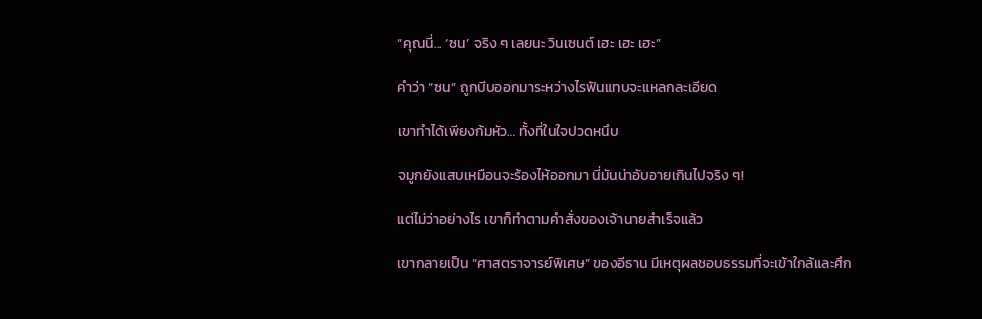“คุณนี่... ‘ซน’ จริง ๆ เลยนะ วินเซนต์ เฮะ เฮะ เฮะ”

คำว่า “ซน” ถูกบีบออกมาระหว่างไรฟันแทบจะแหลกละเอียด

เขาทำได้เพียงก้มหัว… ทั้งที่ในใจปวดหนึบ

จมูกยังแสบเหมือนจะร้องไห้ออกมา นี่มันน่าอับอายเกินไปจริง ๆ!

แต่ไม่ว่าอย่างไร เขาก็ทำตามคำสั่งของเจ้านายสำเร็จแล้ว

เขากลายเป็น “ศาสตราจารย์พิเศษ” ของอีธาน มีเหตุผลชอบธรรมที่จะเข้าใกล้และศึก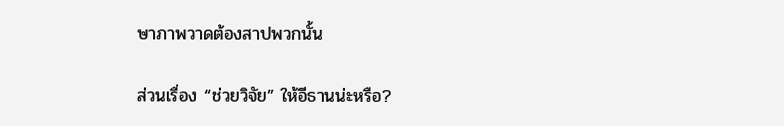ษาภาพวาดต้องสาปพวกนั้น

ส่วนเรื่อง “ช่วยวิจัย” ให้อีธานน่ะหรือ?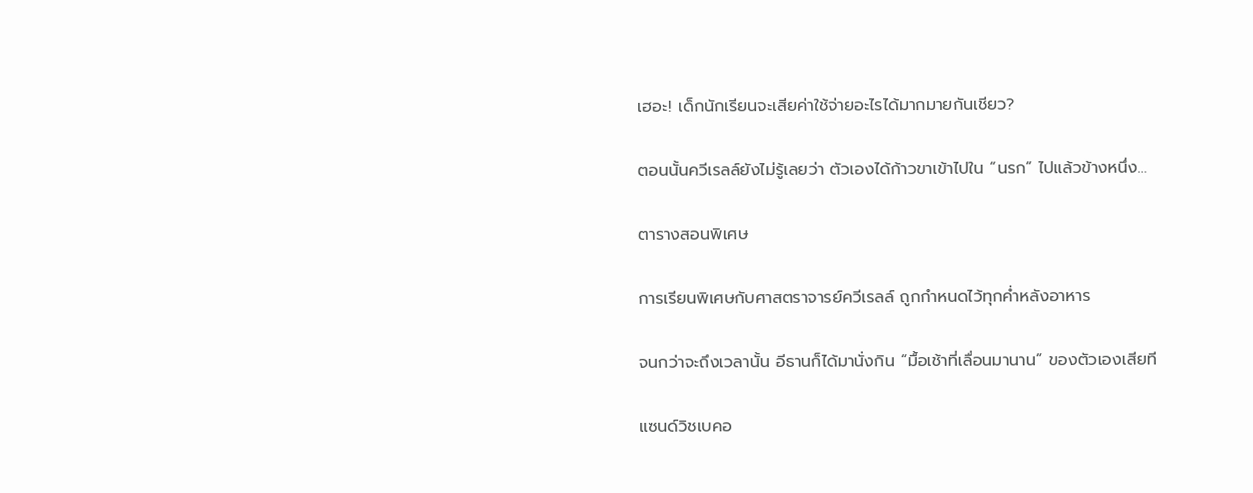เฮอะ! เด็กนักเรียนจะเสียค่าใช้จ่ายอะไรได้มากมายกันเชียว?

ตอนนั้นควีเรลล์ยังไม่รู้เลยว่า ตัวเองได้ก้าวขาเข้าไปใน “นรก” ไปแล้วข้างหนึ่ง…

ตารางสอนพิเศษ

การเรียนพิเศษกับศาสตราจารย์ควีเรลล์ ถูกกำหนดไว้ทุกค่ำหลังอาหาร

จนกว่าจะถึงเวลานั้น อีธานก็ได้มานั่งกิน “มื้อเช้าที่เลื่อนมานาน” ของตัวเองเสียที

แซนด์วิชเบคอ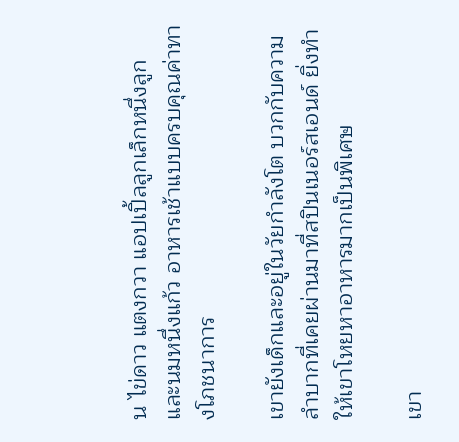น ไข่ดาว แตงกวา แอปเปิ้ลลูกเล็กหนึ่งลูก และนมหนึ่งแก้ว อาหารเช้าแบบครบคุณค่าทางโภชนาการ

เขายังเด็กและอยู่ในวัยกำลังโต บวกกับความลำบากที่เคยผ่านมาที่สปินเนอร์สเอนด์ ยิ่งทำให้เขาโหยหาอาหารมากเป็นพิเศษ

เขา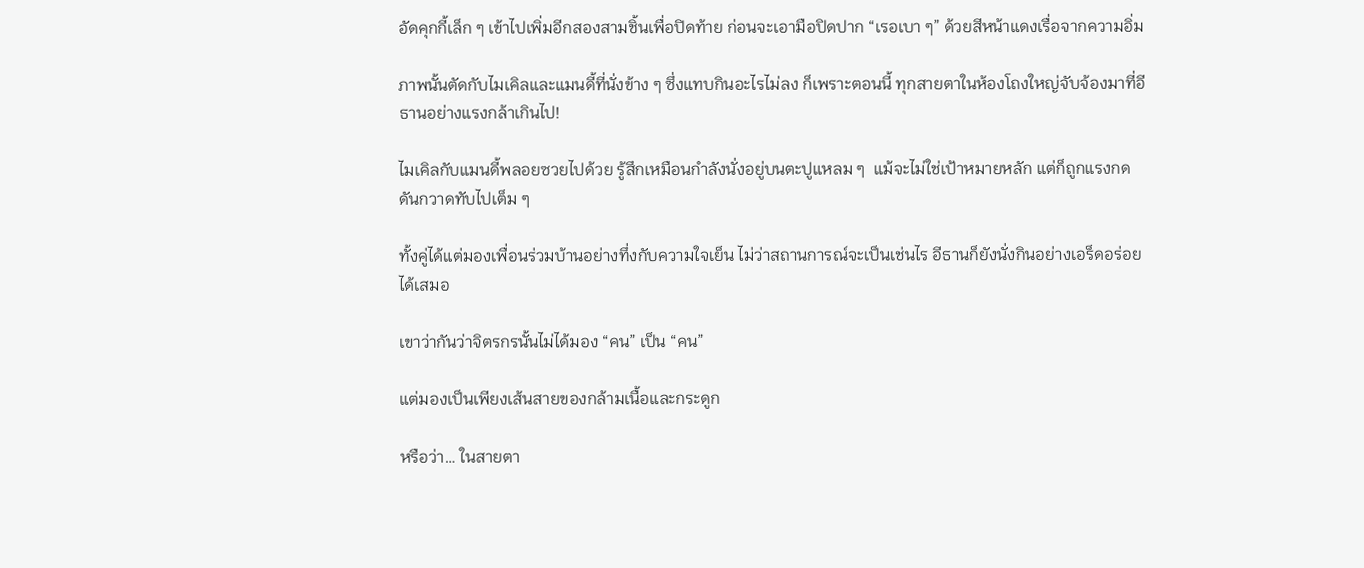อัดคุกกี้เล็ก ๆ เข้าไปเพิ่มอีกสองสามชิ้นเพื่อปิดท้าย ก่อนจะเอามือปิดปาก “เรอเบา ๆ” ด้วยสีหน้าแดงเรื่อจากความอิ่ม

ภาพนั้นตัดกับไมเคิลและแมนดี้ที่นั่งข้าง ๆ ซึ่งแทบกินอะไรไม่ลง ก็เพราะตอนนี้ ทุกสายตาในห้องโถงใหญ่จับจ้องมาที่อีธานอย่างแรงกล้าเกินไป!

ไมเคิลกับแมนดี้พลอยซวยไปด้วย รู้สึกเหมือนกำลังนั่งอยู่บนตะปูแหลม ๆ  แม้จะไม่ใช่เป้าหมายหลัก แต่ก็ถูกแรงกดดันกวาดทับไปเต็ม ๆ

ทั้งคู่ได้แต่มองเพื่อนร่วมบ้านอย่างทึ่งกับความใจเย็น ไม่ว่าสถานการณ์จะเป็นเช่นไร อีธานก็ยังนั่งกินอย่างเอร็ดอร่อยได้เสมอ

เขาว่ากันว่าจิตรกรนั้นไม่ได้มอง “คน” เป็น “คน”

แต่มองเป็นเพียงเส้นสายของกล้ามเนื้อและกระดูก

หรือว่า… ในสายตา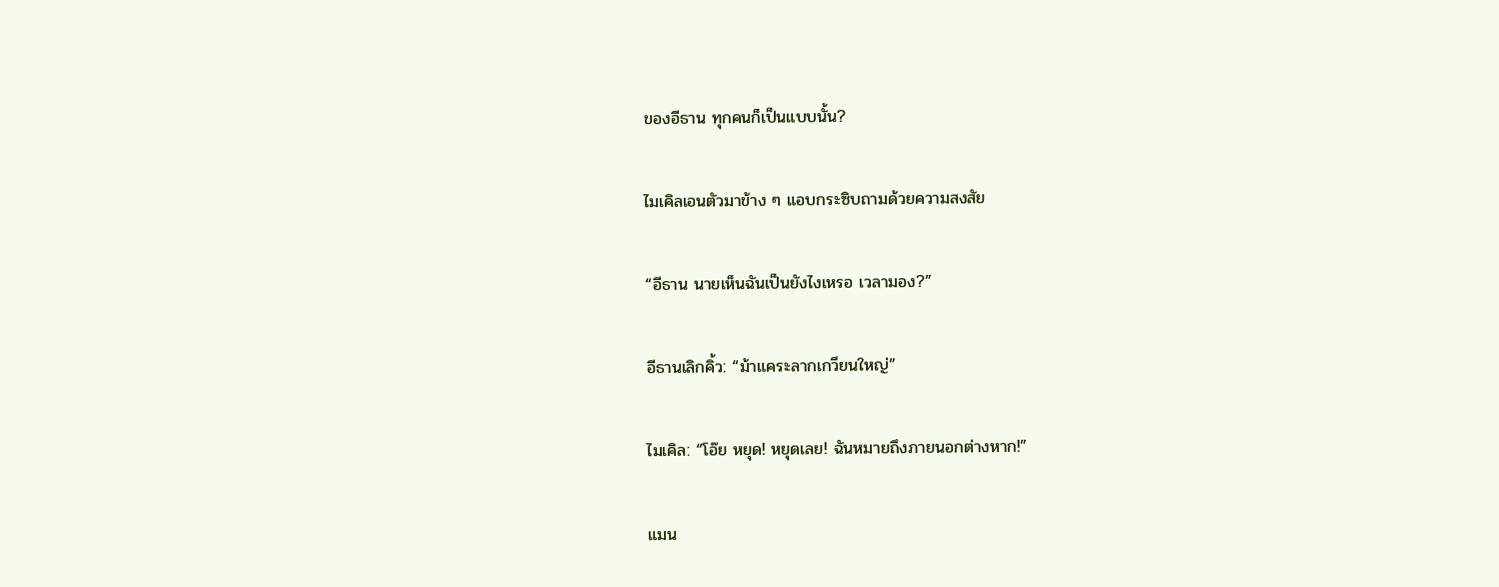ของอีธาน ทุกคนก็เป็นแบบนั้น?

ไมเคิลเอนตัวมาข้าง ๆ แอบกระซิบถามด้วยความสงสัย

“อีธาน นายเห็นฉันเป็นยังไงเหรอ เวลามอง?”

อีธานเลิกคิ้ว: “ม้าแคระลากเกวียนใหญ่”

ไมเคิล: “โอ๊ย หยุด! หยุดเลย! ฉันหมายถึงภายนอกต่างหาก!”

แมน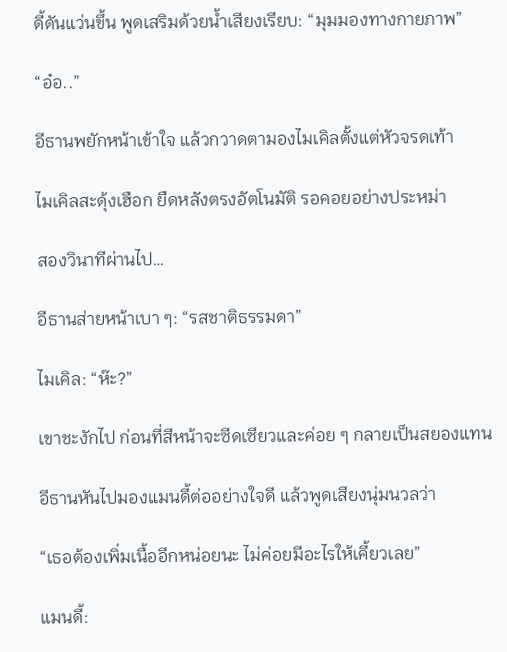ดี้ดันแว่นขึ้น พูดเสริมด้วยน้ำเสียงเรียบ: “มุมมองทางกายภาพ”

“อ๋อ..”

อีธานพยักหน้าเข้าใจ แล้วกวาดตามองไมเคิลตั้งแต่หัวจรดเท้า

ไมเคิลสะดุ้งเฮือก ยืดหลังตรงอัตโนมัติ รอคอยอย่างประหม่า

สองวินาทีผ่านไป…

อีธานส่ายหน้าเบา ๆ: “รสชาติธรรมดา”

ไมเคิล: “ห๊ะ?”

เขาชะงักไป ก่อนที่สีหน้าจะซีดเซียวและค่อย ๆ กลายเป็นสยองแทน

อีธานหันไปมองแมนดี้ต่ออย่างใจดี แล้วพูดเสียงนุ่มนวลว่า

“เธอต้องเพิ่มเนื้ออีกหน่อยนะ ไม่ค่อยมีอะไรให้เคี้ยวเลย”

แมนดี้: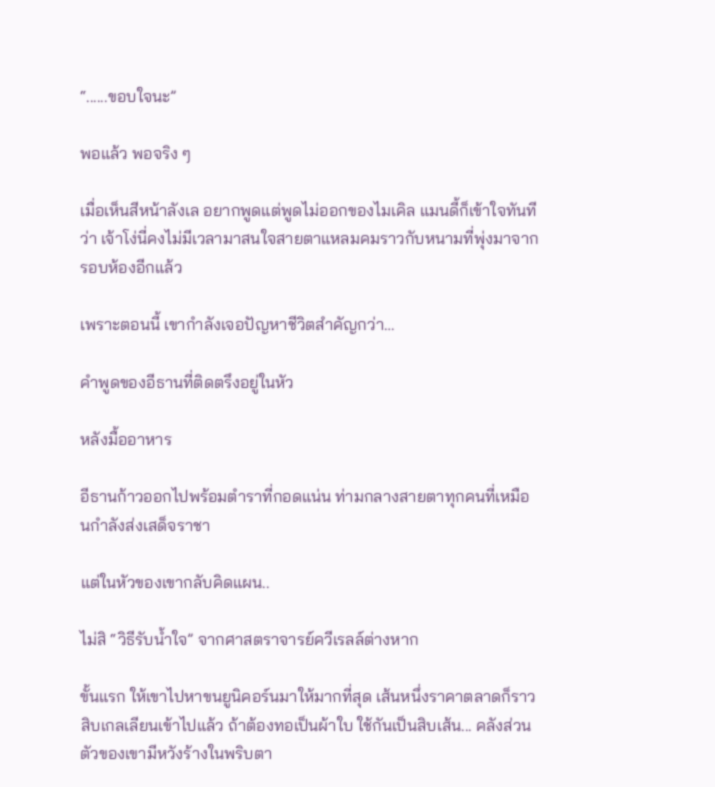“......ขอบใจนะ”

พอแล้ว พอจริง ๆ

เมื่อเห็นสีหน้าลังเล อยากพูดแต่พูดไม่ออกของไมเคิล แมนดี้ก็เข้าใจทันทีว่า เจ้าโง่นี่คงไม่มีเวลามาสนใจสายตาแหลมคมราวกับหนามที่พุ่งมาจากรอบห้องอีกแล้ว

เพราะตอนนี้ เขากำลังเจอปัญหาชีวิตสำคัญกว่า…

คำพูดของอีธานที่ติดตรึงอยู่ในหัว

หลังมื้ออาหาร

อีธานก้าวออกไปพร้อมตำราที่กอดแน่น ท่ามกลางสายตาทุกคนที่เหมือนกำลังส่งเสด็จราชา

แต่ในหัวของเขากลับคิดแผน..

ไม่สิ “วิธีรับน้ำใจ” จากศาสตราจารย์ควีเรลล์ต่างหาก

ขั้นแรก ให้เขาไปหาขนยูนิคอร์นมาให้มากที่สุด เส้นหนึ่งราคาตลาดก็ราวสิบเกลเลียนเข้าไปแล้ว ถ้าต้องทอเป็นผ้าใบ ใช้กันเป็นสิบเส้น... คลังส่วนตัวของเขามีหวังร้างในพริบตา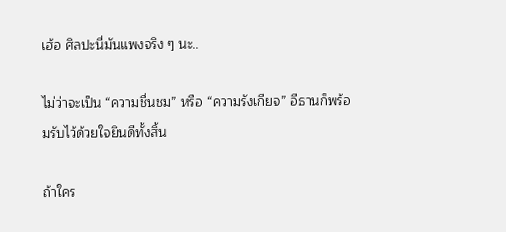เฮ้อ ศิลปะนี่มันแพงจริง ๆ นะ..

ไม่ว่าจะเป็น “ความชื่นชม” หรือ “ความรังเกียจ” อีธานก็พร้อมรับไว้ด้วยใจยินดีทั้งสิ้น

ถ้าใคร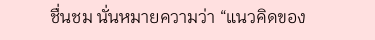ชื่นชม นั่นหมายความว่า “แนวคิดของ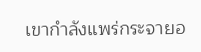เขากำลังแพร่กระจายอ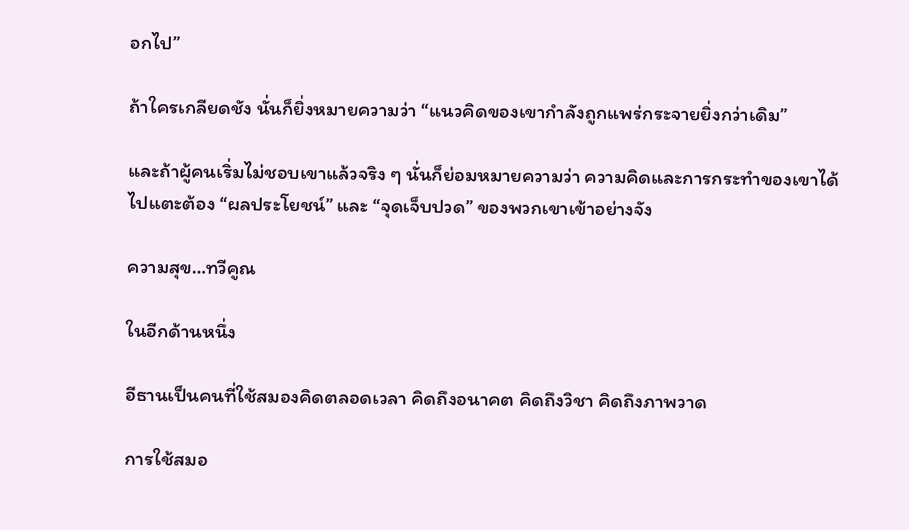อกไป”

ถ้าใครเกลียดชัง นั่นก็ยิ่งหมายความว่า “แนวคิดของเขากำลังถูกแพร่กระจายยิ่งกว่าเดิม”

และถ้าผู้คนเริ่มไม่ชอบเขาแล้วจริง ๆ นั่นก็ย่อมหมายความว่า ความคิดและการกระทำของเขาได้ไปแตะต้อง “ผลประโยชน์” และ “จุดเจ็บปวด” ของพวกเขาเข้าอย่างจัง

ความสุข…ทวีคูณ

ในอีกด้านหนึ่ง

อีธานเป็นคนที่ใช้สมองคิดตลอดเวลา คิดถึงอนาคต คิดถึงวิชา คิดถึงภาพวาด

การใช้สมอ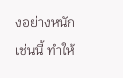งอย่างหนักเช่นนี้ ทำให้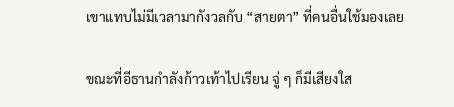เขาแทบไม่มีเวลามากังวลกับ “สายตา” ที่คนอื่นใช้มองเลย

ขณะที่อีธานกำลังก้าวเท้าไปเรียน จู่ ๆ ก็มีเสียงใส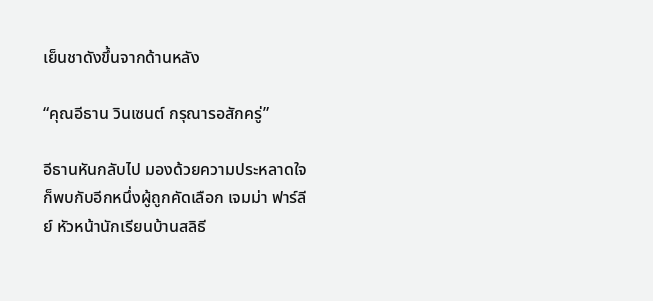เย็นชาดังขึ้นจากด้านหลัง

“คุณอีธาน วินเซนต์ กรุณารอสักครู่”

อีธานหันกลับไป มองด้วยความประหลาดใจ ก็พบกับอีกหนึ่งผู้ถูกคัดเลือก เจมม่า ฟาร์ลีย์ หัวหน้านักเรียนบ้านสลิธี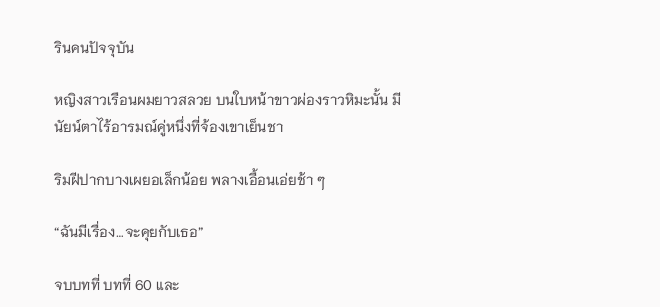รินคนปัจจุบัน

หญิงสาวเรือนผมยาวสลวย บนใบหน้าขาวผ่องราวหิมะนั้น มีนัยน์ตาไร้อารมณ์คู่หนึ่งที่จ้องเขาเย็นชา

ริมฝีปากบางเผยอเล็กน้อย พลางเอื้อนเอ่ยช้า ๆ

“ฉันมีเรื่อง…จะคุยกับเธอ”

จบบทที่ บทที่ 60 และ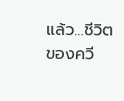แล้ว…ชีวิตของควี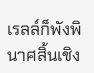เรลล์ก็พังพินาศสิ้นเชิง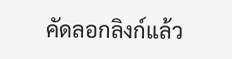คัดลอกลิงก์แล้ว